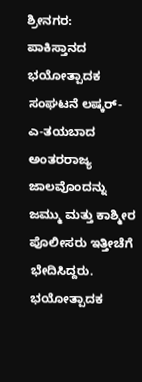ಶ್ರೀನಗರ: ಪಾಕಿಸ್ತಾನದ ಭಯೋತ್ಪಾದಕ ಸಂಘಟನೆ ಲಷ್ಕರ್-ಎ-ತಯಬಾದ ಅಂತರರಾಜ್ಯ ಜಾಲವೊಂದನ್ನು ಜಮ್ಮು ಮತ್ತು ಕಾಶ್ಮೀರ ಪೊಲೀಸರು ಇತ್ತೀಚೆಗೆ ಭೇದಿಸಿದ್ದರು.
ಭಯೋತ್ಪಾದಕ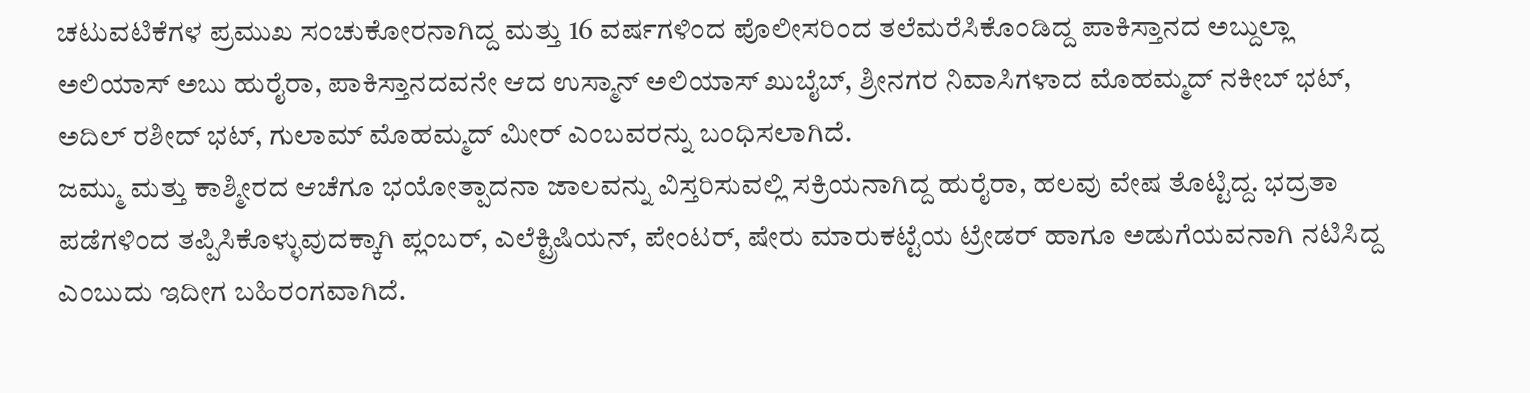ಚಟುವಟಿಕೆಗಳ ಪ್ರಮುಖ ಸಂಚುಕೋರನಾಗಿದ್ದ ಮತ್ತು 16 ವರ್ಷಗಳಿಂದ ಪೊಲೀಸರಿಂದ ತಲೆಮರೆಸಿಕೊಂಡಿದ್ದ ಪಾಕಿಸ್ತಾನದ ಅಬ್ದುಲ್ಲಾ ಅಲಿಯಾಸ್ ಅಬು ಹುರೈರಾ, ಪಾಕಿಸ್ತಾನದವನೇ ಆದ ಉಸ್ಮಾನ್ ಅಲಿಯಾಸ್ ಖುಬೈಬ್, ಶ್ರೀನಗರ ನಿವಾಸಿಗಳಾದ ಮೊಹಮ್ಮದ್ ನಕೀಬ್ ಭಟ್, ಅದಿಲ್ ರಶೀದ್ ಭಟ್, ಗುಲಾಮ್ ಮೊಹಮ್ಮದ್ ಮೀರ್ ಎಂಬವರನ್ನು ಬಂಧಿಸಲಾಗಿದೆ.
ಜಮ್ಮು ಮತ್ತು ಕಾಶ್ಮೀರದ ಆಚೆಗೂ ಭಯೋತ್ಪಾದನಾ ಜಾಲವನ್ನು ವಿಸ್ತರಿಸುವಲ್ಲಿ ಸಕ್ರಿಯನಾಗಿದ್ದ ಹುರೈರಾ, ಹಲವು ವೇಷ ತೊಟ್ಟಿದ್ದ. ಭದ್ರತಾ ಪಡೆಗಳಿಂದ ತಪ್ಪಿಸಿಕೊಳ್ಳುವುದಕ್ಕಾಗಿ ಪ್ಲಂಬರ್, ಎಲೆಕ್ಟ್ರಿಷಿಯನ್, ಪೇಂಟರ್, ಷೇರು ಮಾರುಕಟ್ಟೆಯ ಟ್ರೇಡರ್ ಹಾಗೂ ಅಡುಗೆಯವನಾಗಿ ನಟಿಸಿದ್ದ ಎಂಬುದು ಇದೀಗ ಬಹಿರಂಗವಾಗಿದೆ.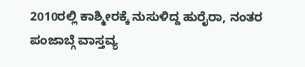2010ರಲ್ಲಿ ಕಾಶ್ಮೀರಕ್ಕೆ ನುಸುಳಿದ್ದ ಹುರೈರಾ, ನಂತರ ಪಂಜಾಬ್ಗೆ ವಾಸ್ತವ್ಯ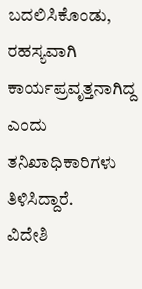ಬದಲಿಸಿಕೊಂಡು, ರಹಸ್ಯವಾಗಿ ಕಾರ್ಯಪ್ರವೃತ್ತನಾಗಿದ್ದ ಎಂದು ತನಿಖಾಧಿಕಾರಿಗಳು ತಿಳಿಸಿದ್ದಾರೆ.
ವಿದೇಶಿ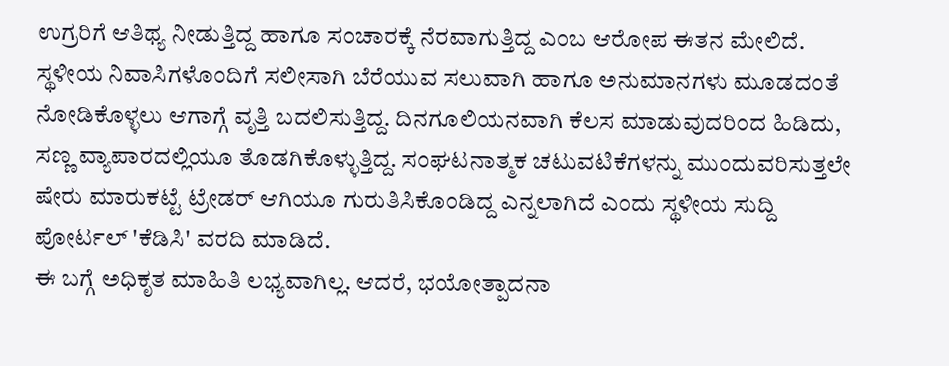ಉಗ್ರರಿಗೆ ಆತಿಥ್ಯ ನೀಡುತ್ತಿದ್ದ ಹಾಗೂ ಸಂಚಾರಕ್ಕೆ ನೆರವಾಗುತ್ತಿದ್ದ ಎಂಬ ಆರೋಪ ಈತನ ಮೇಲಿದೆ.
ಸ್ಥಳೀಯ ನಿವಾಸಿಗಳೊಂದಿಗೆ ಸಲೀಸಾಗಿ ಬೆರೆಯುವ ಸಲುವಾಗಿ ಹಾಗೂ ಅನುಮಾನಗಳು ಮೂಡದಂತೆ ನೋಡಿಕೊಳ್ಳಲು ಆಗಾಗ್ಗೆ ವೃತ್ತಿ ಬದಲಿಸುತ್ತಿದ್ದ. ದಿನಗೂಲಿಯನವಾಗಿ ಕೆಲಸ ಮಾಡುವುದರಿಂದ ಹಿಡಿದು, ಸಣ್ಣ ವ್ಯಾಪಾರದಲ್ಲಿಯೂ ತೊಡಗಿಕೊಳ್ಳುತ್ತಿದ್ದ. ಸಂಘಟನಾತ್ಮಕ ಚಟುವಟಿಕೆಗಳನ್ನು ಮುಂದುವರಿಸುತ್ತಲೇ ಷೇರು ಮಾರುಕಟ್ಟೆ ಟ್ರೇಡರ್ ಆಗಿಯೂ ಗುರುತಿಸಿಕೊಂಡಿದ್ದ ಎನ್ನಲಾಗಿದೆ ಎಂದು ಸ್ಥಳೀಯ ಸುದ್ದಿ ಪೋರ್ಟಲ್ 'ಕೆಡಿಸಿ' ವರದಿ ಮಾಡಿದೆ.
ಈ ಬಗ್ಗೆ ಅಧಿಕೃತ ಮಾಹಿತಿ ಲಭ್ಯವಾಗಿಲ್ಲ. ಆದರೆ, ಭಯೋತ್ಪಾದನಾ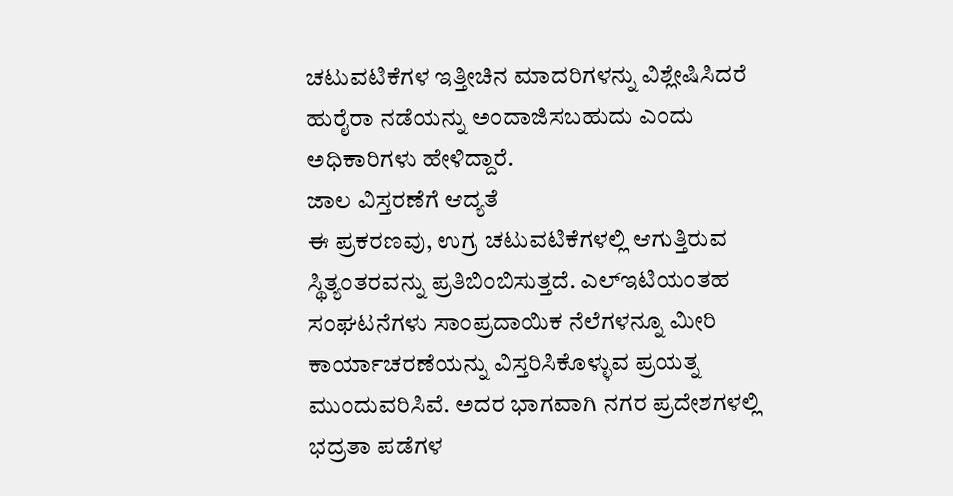ಚಟುವಟಿಕೆಗಳ ಇತ್ತೀಚಿನ ಮಾದರಿಗಳನ್ನು ವಿಶ್ಲೇಷಿಸಿದರೆ ಹುರೈರಾ ನಡೆಯನ್ನು ಅಂದಾಜಿಸಬಹುದು ಎಂದು ಅಧಿಕಾರಿಗಳು ಹೇಳಿದ್ದಾರೆ.
ಜಾಲ ವಿಸ್ತರಣೆಗೆ ಆದ್ಯತೆ
ಈ ಪ್ರಕರಣವು, ಉಗ್ರ ಚಟುವಟಿಕೆಗಳಲ್ಲಿ ಆಗುತ್ತಿರುವ ಸ್ಥಿತ್ಯಂತರವನ್ನು ಪ್ರತಿಬಿಂಬಿಸುತ್ತದೆ. ಎಲ್ಇಟಿಯಂತಹ ಸಂಘಟನೆಗಳು ಸಾಂಪ್ರದಾಯಿಕ ನೆಲೆಗಳನ್ನೂ ಮೀರಿ ಕಾರ್ಯಾಚರಣೆಯನ್ನು ವಿಸ್ತರಿಸಿಕೊಳ್ಳುವ ಪ್ರಯತ್ನ ಮುಂದುವರಿಸಿವೆ. ಅದರ ಭಾಗವಾಗಿ ನಗರ ಪ್ರದೇಶಗಳಲ್ಲಿ ಭದ್ರತಾ ಪಡೆಗಳ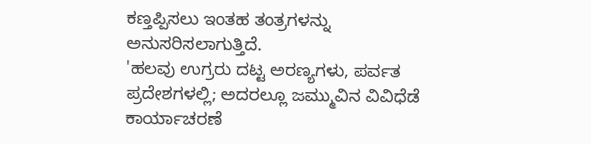ಕಣ್ತಪ್ಪಿಸಲು ಇಂತಹ ತಂತ್ರಗಳನ್ನು ಅನುಸರಿಸಲಾಗುತ್ತಿದೆ.
'ಹಲವು ಉಗ್ರರು ದಟ್ಟ ಅರಣ್ಯಗಳು, ಪರ್ವತ ಪ್ರದೇಶಗಳಲ್ಲಿ; ಅದರಲ್ಲೂ ಜಮ್ಮುವಿನ ವಿವಿಧೆಡೆ ಕಾರ್ಯಾಚರಣೆ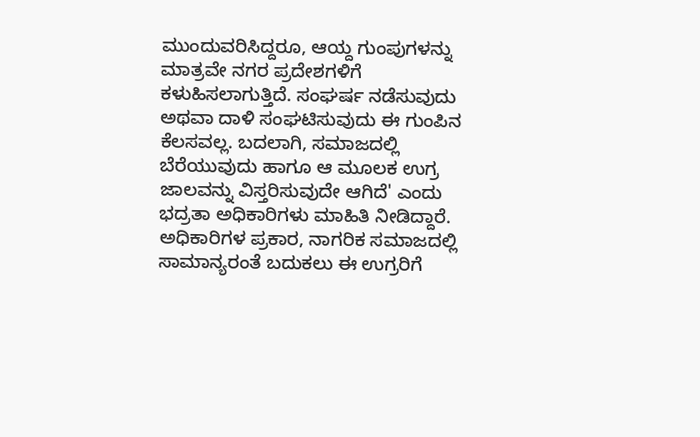ಮುಂದುವರಿಸಿದ್ದರೂ, ಆಯ್ದ ಗುಂಪುಗಳನ್ನು ಮಾತ್ರವೇ ನಗರ ಪ್ರದೇಶಗಳಿಗೆ ಕಳುಹಿಸಲಾಗುತ್ತಿದೆ. ಸಂಘರ್ಷ ನಡೆಸುವುದು ಅಥವಾ ದಾಳಿ ಸಂಘಟಿಸುವುದು ಈ ಗುಂಪಿನ ಕೆಲಸವಲ್ಲ. ಬದಲಾಗಿ, ಸಮಾಜದಲ್ಲಿ ಬೆರೆಯುವುದು ಹಾಗೂ ಆ ಮೂಲಕ ಉಗ್ರ ಜಾಲವನ್ನು ವಿಸ್ತರಿಸುವುದೇ ಆಗಿದೆ' ಎಂದು ಭದ್ರತಾ ಅಧಿಕಾರಿಗಳು ಮಾಹಿತಿ ನೀಡಿದ್ದಾರೆ.
ಅಧಿಕಾರಿಗಳ ಪ್ರಕಾರ, ನಾಗರಿಕ ಸಮಾಜದಲ್ಲಿ ಸಾಮಾನ್ಯರಂತೆ ಬದುಕಲು ಈ ಉಗ್ರರಿಗೆ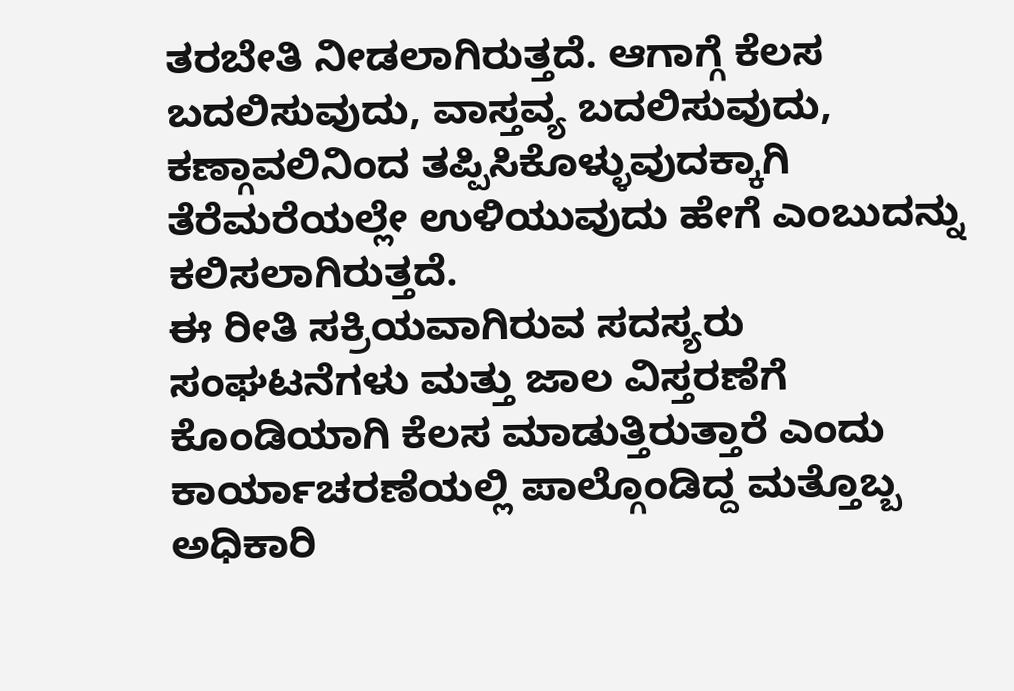ತರಬೇತಿ ನೀಡಲಾಗಿರುತ್ತದೆ. ಆಗಾಗ್ಗೆ ಕೆಲಸ ಬದಲಿಸುವುದು, ವಾಸ್ತವ್ಯ ಬದಲಿಸುವುದು, ಕಣ್ಗಾವಲಿನಿಂದ ತಪ್ಪಿಸಿಕೊಳ್ಳುವುದಕ್ಕಾಗಿ ತೆರೆಮರೆಯಲ್ಲೇ ಉಳಿಯುವುದು ಹೇಗೆ ಎಂಬುದನ್ನು ಕಲಿಸಲಾಗಿರುತ್ತದೆ.
ಈ ರೀತಿ ಸಕ್ರಿಯವಾಗಿರುವ ಸದಸ್ಯರು ಸಂಘಟನೆಗಳು ಮತ್ತು ಜಾಲ ವಿಸ್ತರಣೆಗೆ ಕೊಂಡಿಯಾಗಿ ಕೆಲಸ ಮಾಡುತ್ತಿರುತ್ತಾರೆ ಎಂದು ಕಾರ್ಯಾಚರಣೆಯಲ್ಲಿ ಪಾಲ್ಗೊಂಡಿದ್ದ ಮತ್ತೊಬ್ಬ ಅಧಿಕಾರಿ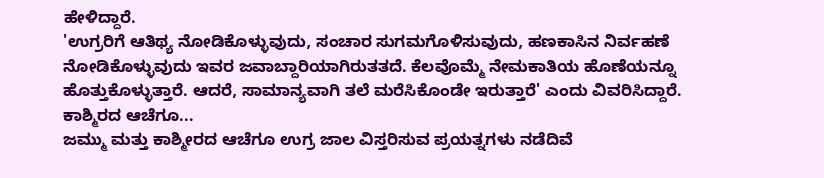ಹೇಳಿದ್ದಾರೆ.
'ಉಗ್ರರಿಗೆ ಆತಿಥ್ಯ ನೋಡಿಕೊಳ್ಳುವುದು, ಸಂಚಾರ ಸುಗಮಗೊಳಿಸುವುದು, ಹಣಕಾಸಿನ ನಿರ್ವಹಣೆ ನೋಡಿಕೊಳ್ಳುವುದು ಇವರ ಜವಾಬ್ದಾರಿಯಾಗಿರುತತದೆ. ಕೆಲವೊಮ್ಮೆ ನೇಮಕಾತಿಯ ಹೊಣೆಯನ್ನೂ ಹೊತ್ತುಕೊಳ್ಳುತ್ತಾರೆ. ಆದರೆ, ಸಾಮಾನ್ಯವಾಗಿ ತಲೆ ಮರೆಸಿಕೊಂಡೇ ಇರುತ್ತಾರೆ' ಎಂದು ವಿವರಿಸಿದ್ದಾರೆ.
ಕಾಶ್ಮಿರದ ಆಚೆಗೂ...
ಜಮ್ಮು ಮತ್ತು ಕಾಶ್ಮೀರದ ಆಚೆಗೂ ಉಗ್ರ ಜಾಲ ವಿಸ್ತರಿಸುವ ಪ್ರಯತ್ನಗಳು ನಡೆದಿವೆ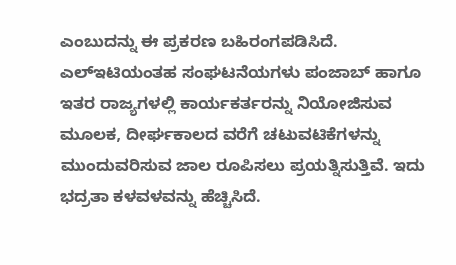ಎಂಬುದನ್ನು ಈ ಪ್ರಕರಣ ಬಹಿರಂಗಪಡಿಸಿದೆ. ಎಲ್ಇಟಿಯಂತಹ ಸಂಘಟನೆಯಗಳು ಪಂಜಾಬ್ ಹಾಗೂ ಇತರ ರಾಜ್ಯಗಳಲ್ಲಿ ಕಾರ್ಯಕರ್ತರನ್ನು ನಿಯೋಜಿಸುವ ಮೂಲಕ, ದೀರ್ಘಕಾಲದ ವರೆಗೆ ಚಟುವಟಿಕೆಗಳನ್ನು ಮುಂದುವರಿಸುವ ಜಾಲ ರೂಪಿಸಲು ಪ್ರಯತ್ನಿಸುತ್ತಿವೆ. ಇದು ಭದ್ರತಾ ಕಳವಳವನ್ನು ಹೆಚ್ಚಿಸಿದೆ.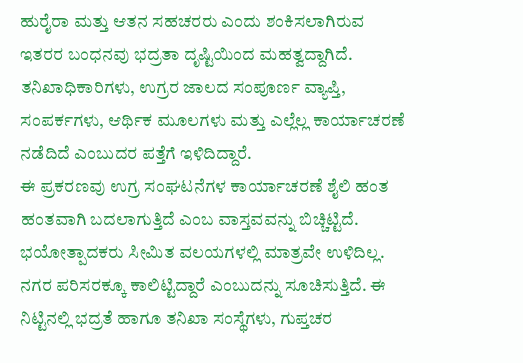ಹುರೈರಾ ಮತ್ತು ಆತನ ಸಹಚರರು ಎಂದು ಶಂಕಿಸಲಾಗಿರುವ ಇತರರ ಬಂಧನವು ಭದ್ರತಾ ದೃಷ್ಟಿಯಿಂದ ಮಹತ್ವದ್ದಾಗಿದೆ. ತನಿಖಾಧಿಕಾರಿಗಳು, ಉಗ್ರರ ಜಾಲದ ಸಂಪೂರ್ಣ ವ್ಯಾಪ್ತಿ, ಸಂಪರ್ಕಗಳು, ಆರ್ಥಿಕ ಮೂಲಗಳು ಮತ್ತು ಎಲ್ಲೆಲ್ಲ ಕಾರ್ಯಾಚರಣೆ ನಡೆದಿದೆ ಎಂಬುದರ ಪತ್ತೆಗೆ ಇಳಿದಿದ್ದಾರೆ.
ಈ ಪ್ರಕರಣವು ಉಗ್ರ ಸಂಘಟನೆಗಳ ಕಾರ್ಯಾಚರಣೆ ಶೈಲಿ ಹಂತ ಹಂತವಾಗಿ ಬದಲಾಗುತ್ತಿದೆ ಎಂಬ ವಾಸ್ತವವನ್ನು ಬಿಚ್ಚಿಟ್ಟಿದೆ. ಭಯೋತ್ಪಾದಕರು ಸೀಮಿತ ವಲಯಗಳಲ್ಲಿ ಮಾತ್ರವೇ ಉಳಿದಿಲ್ಲ. ನಗರ ಪರಿಸರಕ್ಕೂ ಕಾಲಿಟ್ಟಿದ್ದಾರೆ ಎಂಬುದನ್ನು ಸೂಚಿಸುತ್ತಿದೆ. ಈ ನಿಟ್ಟಿನಲ್ಲಿ ಭದ್ರತೆ ಹಾಗೂ ತನಿಖಾ ಸಂಸ್ಥೆಗಳು, ಗುಪ್ತಚರ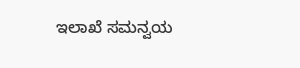ಇಲಾಖೆ ಸಮನ್ವಯ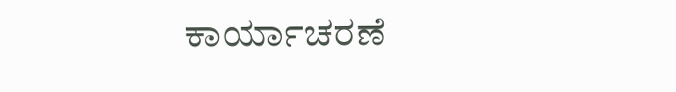ಕಾರ್ಯಾಚರಣೆ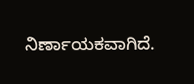ನಿರ್ಣಾಯಕವಾಗಿದೆ.